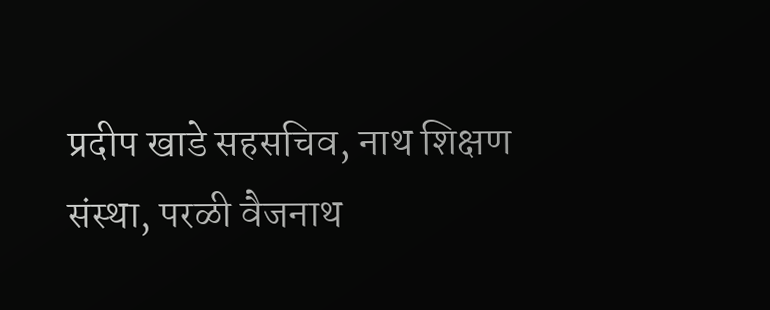प्रदीप खाडे सहसचिव, नाथ शिक्षण संस्था, परळी वैजनाथ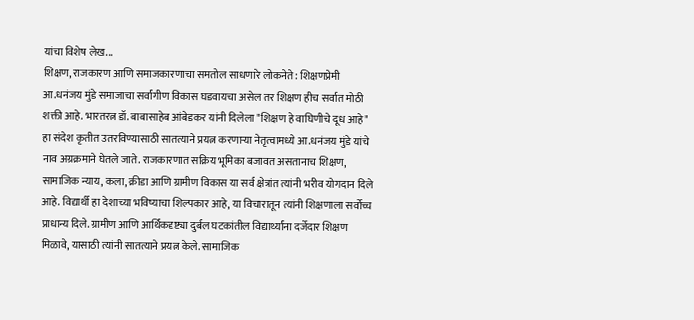यांचा विशेष लेख...
शिक्षण, राजकारण आणि समाजकारणाचा समतोल साधणारे लोकनेते : शिक्षणप्रेमी आ.धनंजय मुंडे समाजाचा सर्वांगीण विकास घडवायचा असेल तर शिक्षण हीच सर्वात मोठी शक्ती आहे. भारतरत्न डॉ. बाबासाहेब आंबेडकर यांनी दिलेला "शिक्षण हे वाघिणीचे दूध आहे" हा संदेश कृतीत उतरविण्यासाठी सातत्याने प्रयत्न करणाऱ्या नेतृत्वामध्ये आ.धनंजय मुंडे यांचे नाव अग्रक्रमाने घेतले जाते. राजकारणात सक्रिय भूमिका बजावत असतानाच शिक्षण, सामाजिक न्याय, कला, क्रीडा आणि ग्रामीण विकास या सर्व क्षेत्रांत त्यांनी भरीव योगदान दिले आहे. विद्यार्थी हा देशाच्या भविष्याचा शिल्पकार आहे, या विचारातून त्यांनी शिक्षणाला सर्वोच्च प्राधान्य दिले. ग्रामीण आणि आर्थिकदृष्ट्या दुर्बल घटकांतील विद्यार्थ्यांना दर्जेदार शिक्षण मिळावे, यासाठी त्यांनी सातत्याने प्रयत्न केले. सामाजिक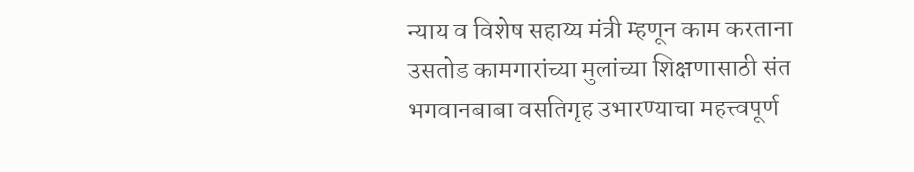न्याय व विशेष सहाय्य मंत्री म्हणून काम करताना उसतोड कामगारांच्या मुलांच्या शिक्षणासाठी संत भगवानबाबा वसतिगृह उभारण्याचा महत्त्वपूर्ण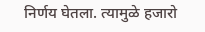निर्णय घेतला. त्यामुळे हजारो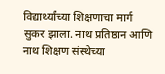विद्यार्थ्यांच्या शिक्षणाचा मार्ग सुकर झाला. नाथ प्रतिष्ठान आणि नाथ शिक्षण संस्थेच्या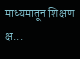माध्यमातून शिक्षण क्ष...